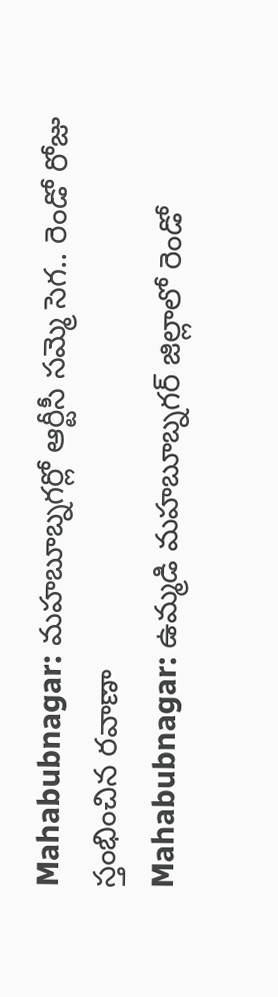Mahabubnagar: మహబూబ్నగర్లో ఆర్టీసీ సమ్మె సెగ.. రెండో రోజు స్తంభించిన రవాణా
Mahabubnagar: ఉమ్మడి మహబూబ్నగర్ జిల్లాలో రెండో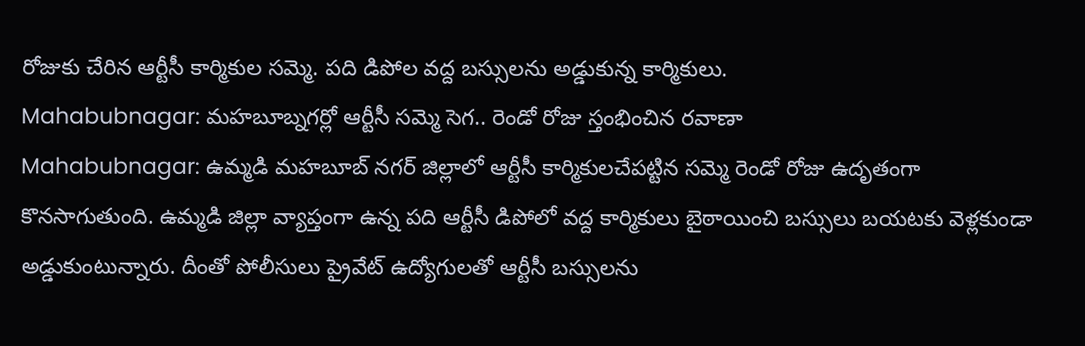రోజుకు చేరిన ఆర్టీసీ కార్మికుల సమ్మె. పది డిపోల వద్ద బస్సులను అడ్డుకున్న కార్మికులు.
Mahabubnagar: మహబూబ్నగర్లో ఆర్టీసీ సమ్మె సెగ.. రెండో రోజు స్తంభించిన రవాణా
Mahabubnagar: ఉమ్మడి మహబూబ్ నగర్ జిల్లాలో ఆర్టీసీ కార్మికులచేపట్టిన సమ్మె రెండో రోజు ఉదృతంగా కొనసాగుతుంది. ఉమ్మడి జిల్లా వ్యాప్తంగా ఉన్న పది ఆర్టీసీ డిపోలో వద్ద కార్మికులు బైఠాయించి బస్సులు బయటకు వెళ్లకుండా అడ్డుకుంటున్నారు. దీంతో పోలీసులు ప్రైవేట్ ఉద్యోగులతో ఆర్టీసీ బస్సులను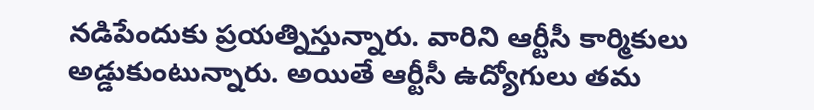నడిపేందుకు ప్రయత్నిస్తున్నారు. వారిని ఆర్టీసీ కార్మికులు అడ్డుకుంటున్నారు. అయితే ఆర్టీసీ ఉద్యోగులు తమ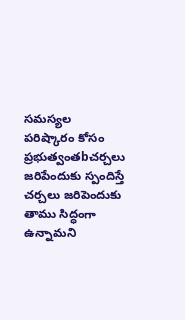సమస్యల పరిష్కారం కోసం ప్రభుత్వంతbచర్చలు జరిపేందుకు స్పందిస్తే చర్చలు జరిపెందుకు తాము సిద్ధంగా ఉన్నామని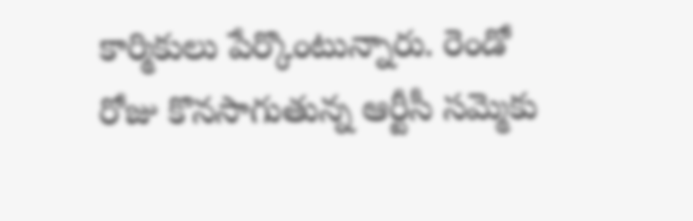కార్మికులు పేర్కొంటున్నారు. రెండో రోజు కొనసాగుతున్న ఆర్టీసీ సమ్మెకు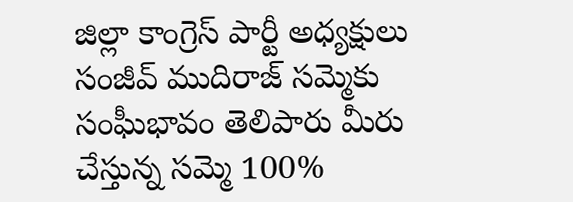జిల్లా కాంగ్రెస్ పార్టీ అధ్యక్షులు సంజీవ్ ముదిరాజ్ సమ్మెకు సంఘీభావం తెలిపారు మీరు చేస్తున్న సమ్మె 100%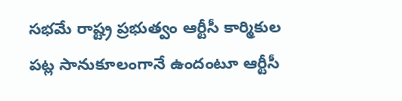సభమే రాష్ట్ర ప్రభుత్వం ఆర్టీసీ కార్మికుల పట్ల సానుకూలంగానే ఉందంటూ ఆర్టీసీ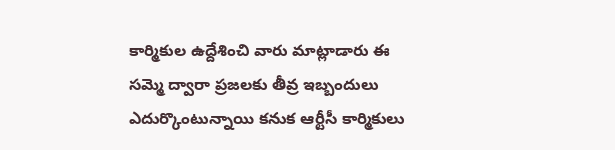కార్మికుల ఉద్దేశించి వారు మాట్లాడారు ఈ సమ్మె ద్వారా ప్రజలకు తీవ్ర ఇబ్బందులు ఎదుర్కొంటున్నాయి కనుక ఆర్టీసీ కార్మికులు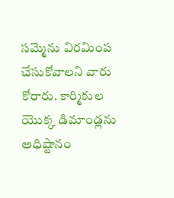సమ్మెను విరమింప చేసుకోవాలని వారు కోరారు. కార్మికుల యొక్క డిమాండ్లను అధిష్టానం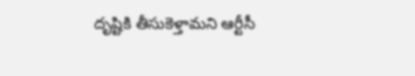దృష్టికి తీసుకెళ్తామని ఆర్టీసీ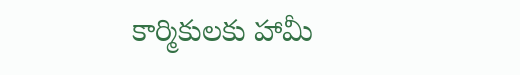కార్మికులకు హామీ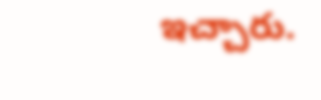ఇచ్చారు.